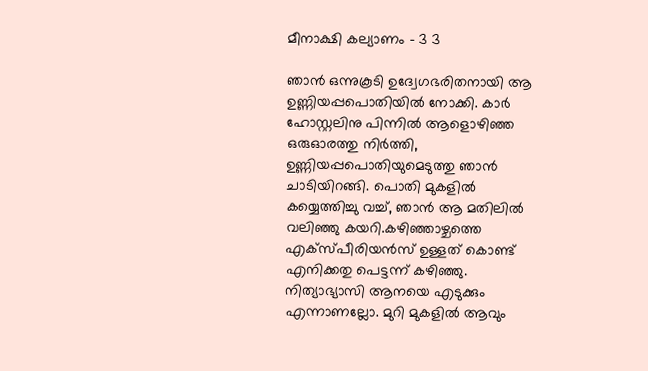മീനാക്ഷി കല്യാണം – 3 3

ഞാൻ ഒന്നുകൂടി ഉദ്വേഗഭരിതനായി ആ ഉണ്ണിയപ്പപൊതിയിൽ നോക്കി. കാർ ഹോസ്റ്റലിനു പിന്നിൽ ആളൊഴിഞ്ഞ ഒരുഓരത്തു നിർത്തി, ഉണ്ണിയപ്പപൊതിയുമെടുത്തു ഞാൻ ചാടിയിറങ്ങി. പൊതി മുകളിൽ കയ്യെത്തിച്ചു വച്ച്, ഞാൻ ആ മതിലിൽ വലിഞ്ഞു കയറി.കഴിഞ്ഞാഴ്ചത്തെ എക്സ്പീരിയൻസ് ഉള്ളത് കൊണ്ട് എനിക്കതു പെട്ടന്ന് കഴിഞ്ഞു. നിത്യാഭ്യാസി ആനയെ എടുക്കും എന്നാണല്ലോ. മുറി മുകളിൽ ആവും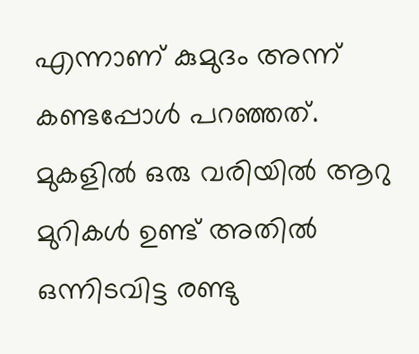എന്നാണ് കുമുദം അന്ന് കണ്ടപ്പോൾ പറഞ്ഞത്. മുകളിൽ ഒരു വരിയിൽ ആറു മുറികൾ ഉണ്ട് അതിൽ ഒന്നിടവിട്ട രണ്ടു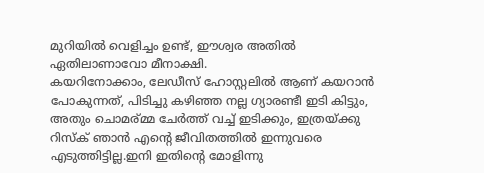മുറിയിൽ വെളിച്ചം ഉണ്ട്, ഈശ്വര അതിൽ ഏതിലാണാവോ മീനാക്ഷി.
കയറിനോക്കാം, ലേഡീസ് ഹോസ്റ്റലിൽ ആണ് കയറാൻ പോകുന്നത്, പിടിച്ചു കഴിഞ്ഞ നല്ല ഗ്യാരണ്ടീ ഇടി കിട്ടും, അതും ചൊമര്മ്മ ചേർത്ത് വച്ച് ഇടിക്കും, ഇത്രയ്ക്കു റിസ്ക് ഞാൻ എന്റെ ജീവിതത്തിൽ ഇന്നുവരെ എടുത്തിട്ടില്ല.ഇനി ഇതിന്റെ മോളിന്നു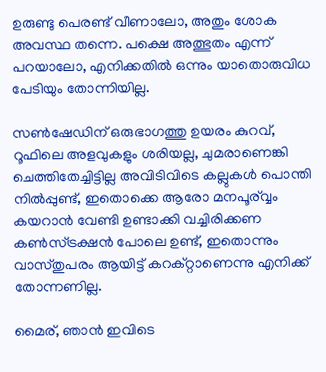ഉരുണ്ടു പെരണ്ട് വീണാലോ, അതും ശോക അവസ്ഥ തന്നെ. പക്ഷെ അത്ഭുതം എന്ന് പറയാലോ, എനിക്കതിൽ ഒന്നും യാതൊരുവിധ പേടിയും തോന്നിയില്ല.

സൺഷേഡിന് ഒരുഭാഗത്തു ഉയരം കുറവ്, റൂഫിലെ അളവുകളും ശരിയല്ല, ചുമരാണെങ്കി ചെത്തിതേച്ചിട്ടില്ല അവിടിവിടെ കല്ലുകൾ പൊന്തി നിൽപ്പുണ്ട്, ഇതൊക്കെ ആരോ മനപൂര്വ്വം കയറാൻ വേണ്ടി ഉണ്ടാക്കി വച്ചിരിക്കണ കൺസ്ട്രക്ഷൻ പോലെ ഉണ്ട്, ഇതൊന്നും വാസ്തുപരം ആയിട്ട് കറക്റ്റാണെന്നു എനിക്ക് തോന്നണില്ല.

മൈര്, ഞാൻ ഇവിടെ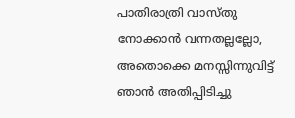പാതിരാത്രി വാസ്തു നോക്കാൻ വന്നതല്ലല്ലോ, അതൊക്കെ മനസ്സിന്നുവിട്ട് ഞാൻ അതിപ്പിടിച്ചു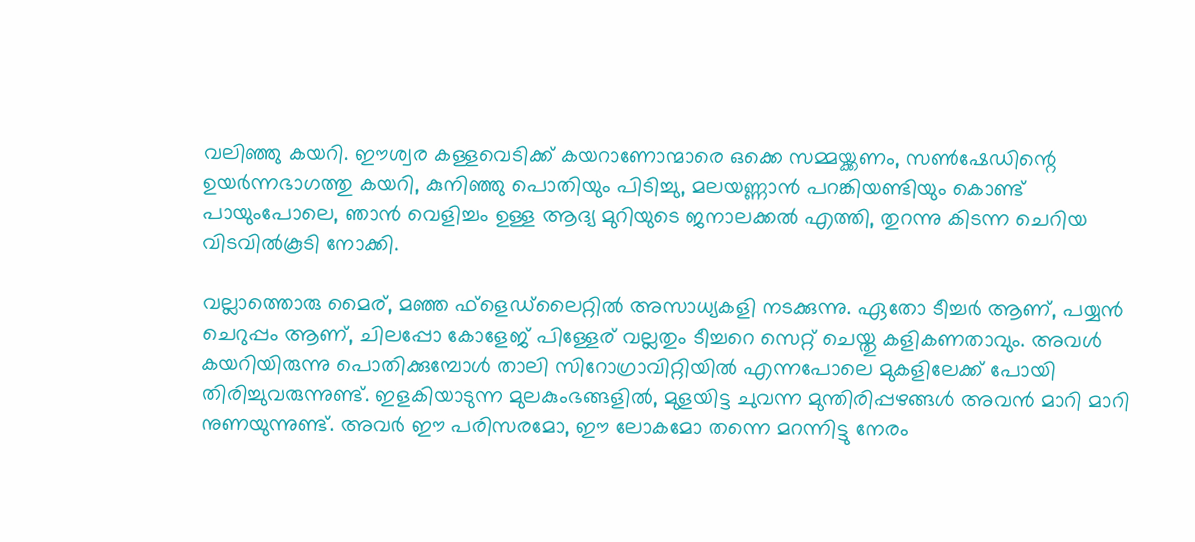വലിഞ്ഞു കയറി. ഈശ്വര കള്ളവെടിക്ക് കയറാണോന്മാരെ ഒക്കെ സമ്മയ്ക്കണം, സൺഷേഡിന്റെ ഉയർന്നഭാഗത്തു കയറി, കുനിഞ്ഞു പൊതിയും പിടിച്ചു, മലയണ്ണാൻ പറങ്കിയണ്ടിയും കൊണ്ട് പായുംപോലെ, ഞാൻ വെളിച്ചം ഉള്ള ആദ്യ മുറിയുടെ ജനാലക്കൽ എത്തി, തുറന്നു കിടന്ന ചെറിയ വിടവിൽകൂടി നോക്കി.

വല്ലാത്തൊരു മൈര്, മഞ്ഞ ഫ്‌ളെഡ്‌ലൈറ്റിൽ അസാധ്യകളി നടക്കുന്നു. ഏതോ ടീച്ചർ ആണ്, പയ്യൻ ചെറുപ്പം ആണ്, ചിലപ്പോ കോളേജ് പിള്ളേര് വല്ലതും ടീച്ചറെ സെറ്റ് ചെയ്തു കളികണതാവും. അവൾ കയറിയിരുന്നു പൊതിക്കുമ്പോൾ താലി സിറോഗ്രാവിറ്റിയിൽ എന്നപോലെ മുകളിലേക്ക് പോയി തിരിച്ചുവരുന്നുണ്ട്. ഇളകിയാടുന്ന മുലകുംഭങ്ങളിൽ, മുളയിട്ട ചുവന്ന മുന്തിരിപ്പഴങ്ങൾ അവൻ മാറി മാറി നുണയുന്നുണ്ട്. അവർ ഈ പരിസരമോ, ഈ ലോകമോ തന്നെ മറന്നിട്ടു നേരം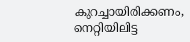കുറച്ചായിരിക്കണം, നെറ്റിയിലിട്ട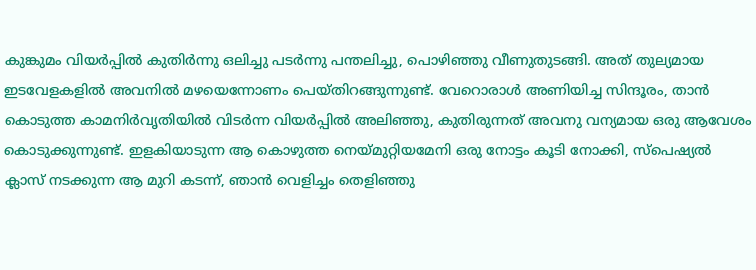കുങ്കുമം വിയർപ്പിൽ കുതിർന്നു ഒലിച്ചു പടർന്നു പന്തലിച്ചു, പൊഴിഞ്ഞു വീണുതുടങ്ങി. അത് തുല്യമായ ഇടവേളകളിൽ അവനിൽ മഴയെന്നോണം പെയ്തിറങ്ങുന്നുണ്ട്. വേറൊരാൾ അണിയിച്ച സിന്ദൂരം, താൻ കൊടുത്ത കാമനിർവൃതിയിൽ വിടർന്ന വിയർപ്പിൽ അലിഞ്ഞു, കുതിരുന്നത് അവനു വന്യമായ ഒരു ആവേശം കൊടുക്കുന്നുണ്ട്. ഇളകിയാടുന്ന ആ കൊഴുത്ത നെയ്‌മുറ്റിയമേനി ഒരു നോട്ടം കൂടി നോക്കി, സ്പെഷ്യൽ ക്ലാസ് നടക്കുന്ന ആ മുറി കടന്ന്, ഞാൻ വെളിച്ചം തെളിഞ്ഞു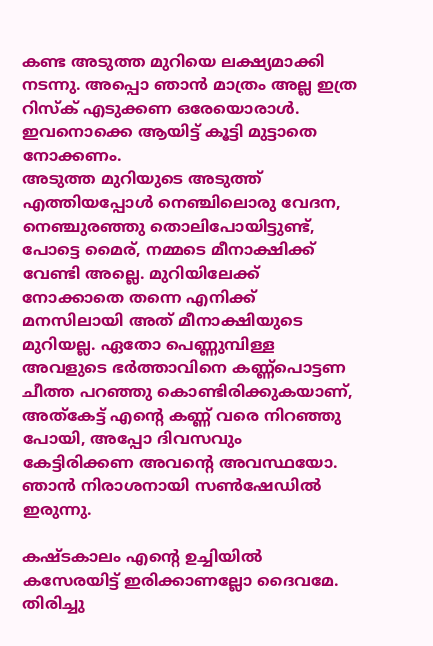കണ്ട അടുത്ത മുറിയെ ലക്ഷ്യമാക്കി നടന്നു. അപ്പൊ ഞാൻ മാത്രം അല്ല ഇത്ര റിസ്ക് എടുക്കണ ഒരേയൊരാൾ. ഇവനൊക്കെ ആയിട്ട് കൂട്ടി മുട്ടാതെ നോക്കണം.
അടുത്ത മുറിയുടെ അടുത്ത് എത്തിയപ്പോൾ നെഞ്ചിലൊരു വേദന, നെഞ്ചുരഞ്ഞു തൊലിപോയിട്ടുണ്ട്, പോട്ടെ മൈര്, നമ്മടെ മീനാക്ഷിക്ക് വേണ്ടി അല്ലെ. മുറിയിലേക്ക് നോക്കാതെ തന്നെ എനിക്ക് മനസിലായി അത് മീനാക്ഷിയുടെ മുറിയല്ല. ഏതോ പെണ്ണുമ്പിള്ള അവളുടെ ഭർത്താവിനെ കണ്ണ്പൊട്ടണ ചീത്ത പറഞ്ഞു കൊണ്ടിരിക്കുകയാണ്, അത്കേട്ട് എന്റെ കണ്ണ് വരെ നിറഞ്ഞു പോയി, അപ്പോ ദിവസവും കേട്ടിരിക്കണ അവന്റെ അവസ്ഥയോ. ഞാൻ നിരാശനായി സൺഷേഡിൽ ഇരുന്നു.

കഷ്ടകാലം എന്റെ ഉച്ചിയിൽ കസേരയിട്ട് ഇരിക്കാണല്ലോ ദൈവമേ. തിരിച്ചു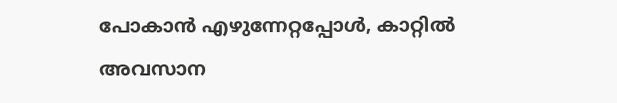പോകാൻ എഴുന്നേറ്റപ്പോൾ, കാറ്റിൽ അവസാന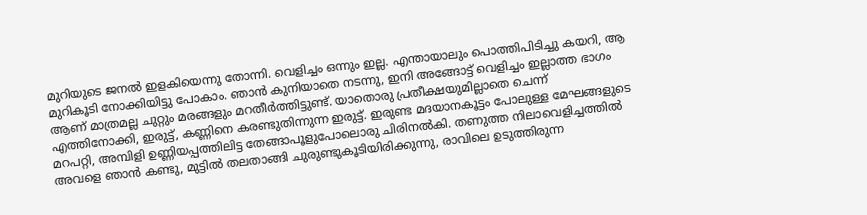മുറിയുടെ ജനൽ ഇളകിയെന്നു തോന്നി. വെളിച്ചം ഒന്നും ഇല്ല. എന്തായാലും പൊത്തിപിടിച്ചു കയറി, ആ മുറികൂടി നോക്കിയിട്ടു പോകാം. ഞാൻ കുനിയാതെ നടന്നു, ഇനി അങ്ങോട്ട് വെളിച്ചം ഇല്ലാത്ത ഭാഗം ആണ് മാത്രമല്ല ചുറ്റും മരങ്ങളും മറതീർത്തിട്ടുണ്ട്. യാതൊരു പ്രതീക്ഷയുമില്ലാതെ ചെന്ന് എത്തിനോക്കി, ഇരുട്ട്, കണ്ണിനെ കരണ്ടുതിന്നുന്ന ഇരുട്ട്. ഇരുണ്ട മദയാനകൂട്ടം പോലുള്ള മേഘങ്ങളുടെ മറപറ്റി, അമ്പിളി ഉണ്ണിയപ്പത്തിലിട്ട തേങ്ങാപൂളുപോലൊരു ചിരിനൽകി. തണുത്ത നിലാവെളിച്ചത്തിൽ അവളെ ഞാൻ കണ്ടു, മുട്ടിൽ തലതാങ്ങി ചുരുണ്ടുകൂടിയിരിക്കുന്നു, രാവിലെ ഉടുത്തിരുന്ന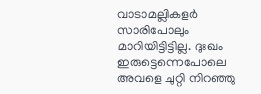വാടാമല്ലികളർ സാരിപോലും മാറിയിട്ടിട്ടില്ല. ദുഃഖം ഇരുട്ടെന്നെപോലെ അവളെ ചുറ്റി നിറഞ്ഞു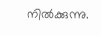നിൽക്കുന്നു.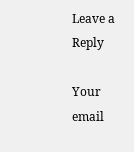Leave a Reply

Your email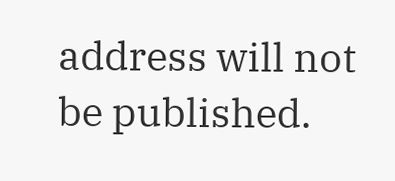address will not be published.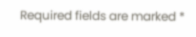Required fields are marked *